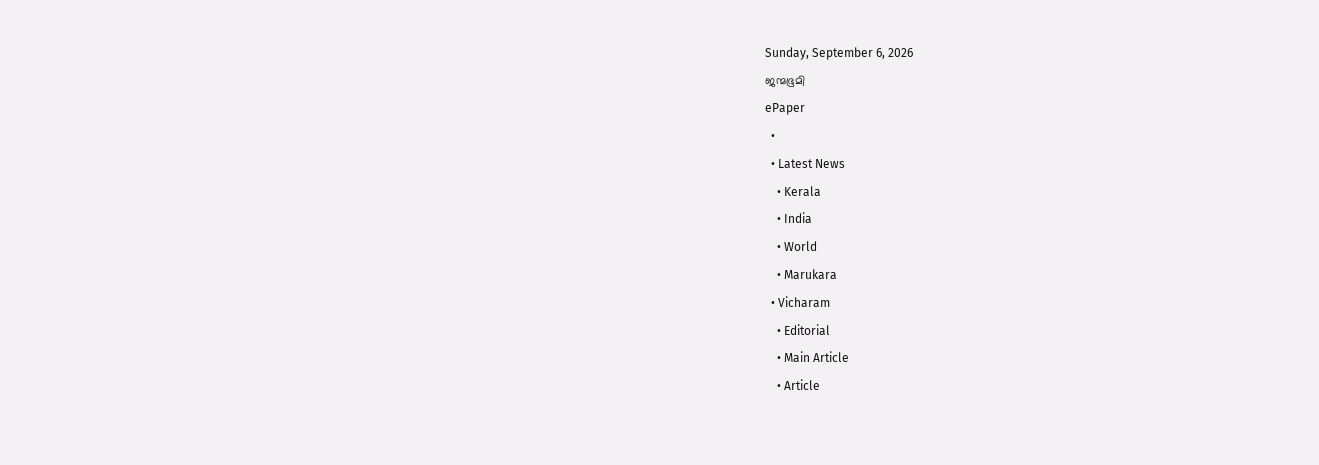Sunday, September 6, 2026
ജന്മഭൂമി
ePaper
  •
  • Latest News
    • Kerala
    • India
    • World
    • Marukara
  • Vicharam
    • Editorial
    • Main Article
    • Article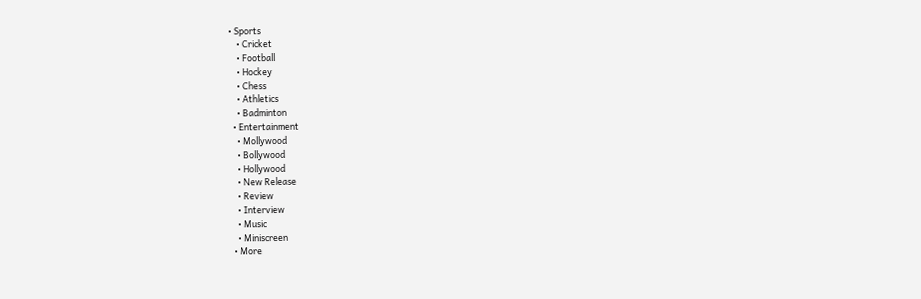• Sports
    • Cricket
    • Football
    • Hockey
    • Chess
    • Athletics
    • Badminton
  • Entertainment
    • Mollywood
    • Bollywood
    • Hollywood
    • New Release
    • Review
    • Interview
    • Music
    • Miniscreen
  • More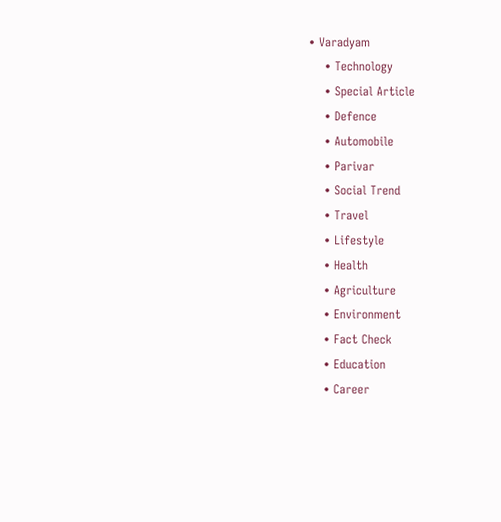• Varadyam
    • Technology
    • Special Article
    • Defence
    • Automobile
    • Parivar
    • Social Trend
    • Travel
    • Lifestyle
    • Health
    • Agriculture
    • Environment
    • Fact Check
    • Education
    • Career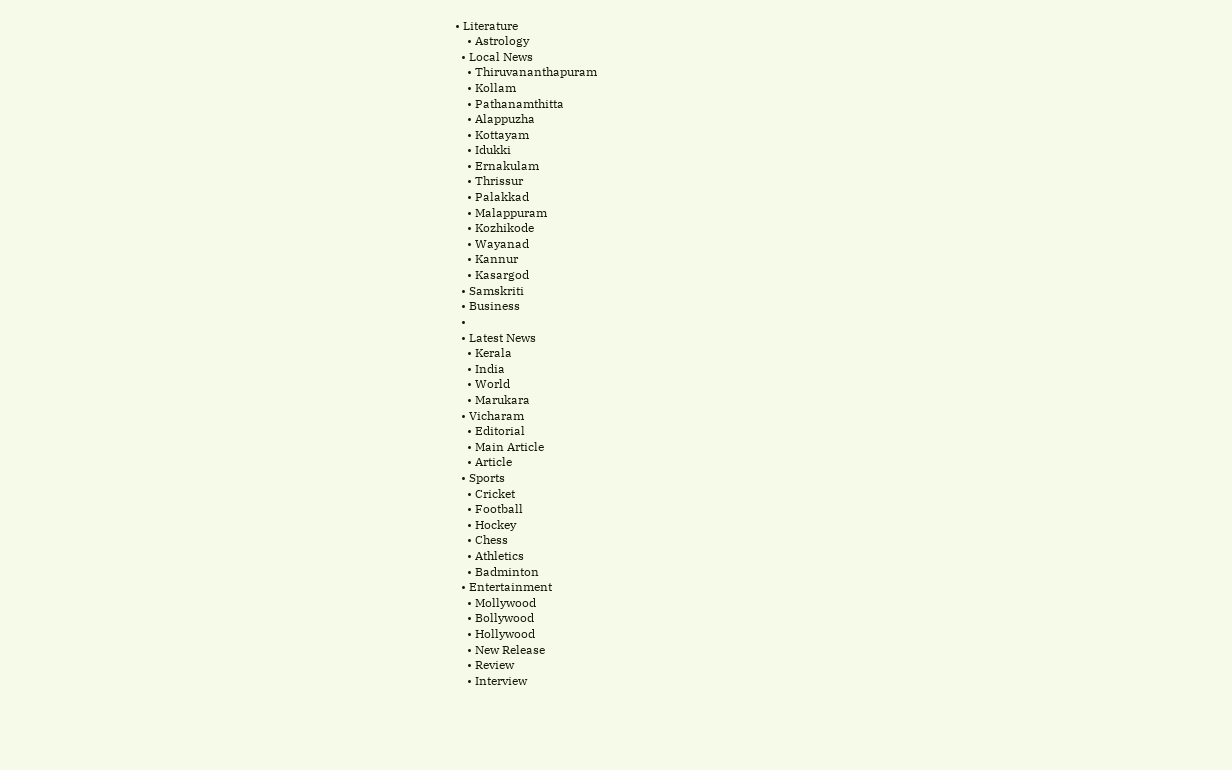• Literature
    • Astrology
  • Local News
    • Thiruvananthapuram
    • Kollam
    • Pathanamthitta
    • Alappuzha
    • Kottayam
    • Idukki
    • Ernakulam
    • Thrissur
    • Palakkad
    • Malappuram
    • Kozhikode
    • Wayanad
    • Kannur
    • Kasargod
  • Samskriti
  • Business
  •
  • Latest News
    • Kerala
    • India
    • World
    • Marukara
  • Vicharam
    • Editorial
    • Main Article
    • Article
  • Sports
    • Cricket
    • Football
    • Hockey
    • Chess
    • Athletics
    • Badminton
  • Entertainment
    • Mollywood
    • Bollywood
    • Hollywood
    • New Release
    • Review
    • Interview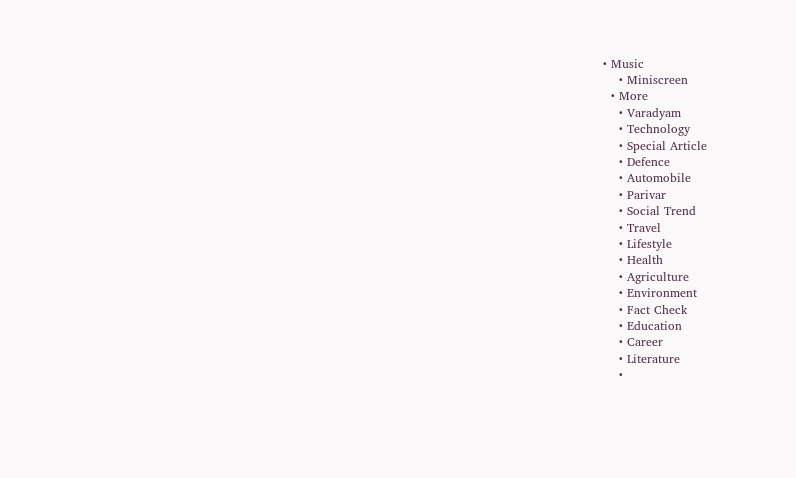• Music
    • Miniscreen
  • More
    • Varadyam
    • Technology
    • Special Article
    • Defence
    • Automobile
    • Parivar
    • Social Trend
    • Travel
    • Lifestyle
    • Health
    • Agriculture
    • Environment
    • Fact Check
    • Education
    • Career
    • Literature
    •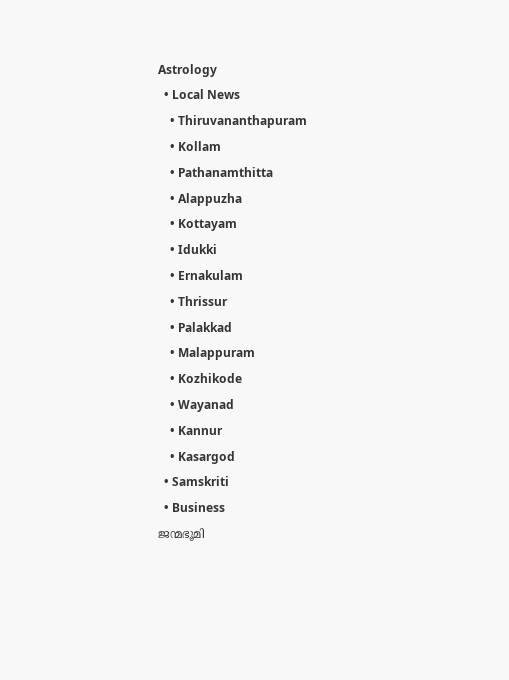Astrology
  • Local News
    • Thiruvananthapuram
    • Kollam
    • Pathanamthitta
    • Alappuzha
    • Kottayam
    • Idukki
    • Ernakulam
    • Thrissur
    • Palakkad
    • Malappuram
    • Kozhikode
    • Wayanad
    • Kannur
    • Kasargod
  • Samskriti
  • Business
ജന്മഭൂമി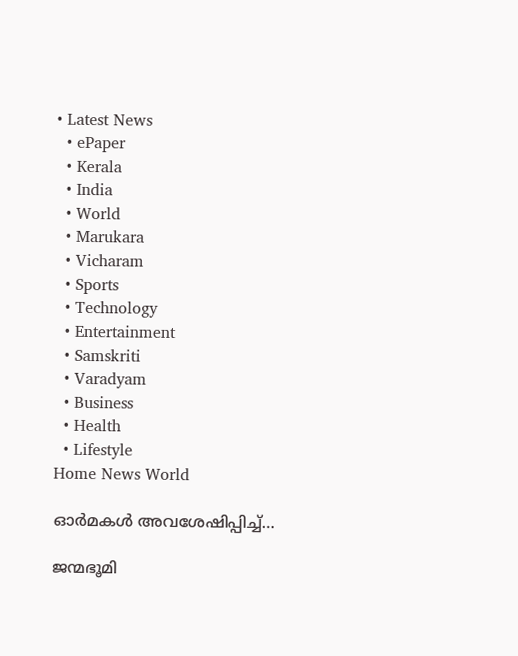• Latest News
  • ePaper
  • Kerala
  • India
  • World
  • Marukara
  • Vicharam
  • Sports
  • Technology
  • Entertainment
  • Samskriti
  • Varadyam
  • Business
  • Health
  • Lifestyle
Home News World

ഓര്‍മകള്‍ അവശേഷിപ്പിച്ച്…

ജന്മഭൂമി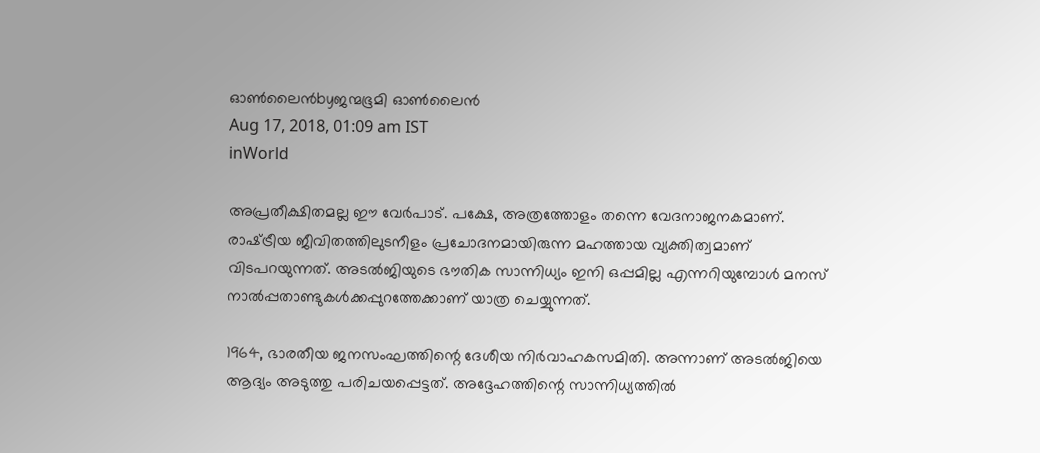ഓണ്‍ലൈന്‍byജന്മഭൂമി ഓണ്‍ലൈന്‍
Aug 17, 2018, 01:09 am IST
inWorld

അപ്രതീക്ഷിതമല്ല ഈ വേര്‍പാട്. പക്ഷേ, അത്രത്തോളം തന്നെ വേദനാജനകമാണ്. രാഷ്‌ട്രീയ ജീവിതത്തിലുടനീളം പ്രചോദനമായിരുന്ന മഹത്തായ വ്യക്തിത്വമാണ് വിടപറയുന്നത്. അടല്‍ജിയുടെ ഭൗതിക സാന്നിധ്യം ഇനി ഒപ്പമില്ല എന്നറിയുമ്പോള്‍ മനസ് നാല്‍പ്പതാണ്ടുകള്‍ക്കപ്പുറത്തേക്കാണ് യാത്ര ചെയ്യുന്നത്.

1964, ഭാരതീയ ജനസംഘത്തിന്റെ ദേശീയ നിര്‍വാഹകസമിതി. അന്നാണ് അടല്‍ജിയെ ആദ്യം അടുത്തു പരിചയപ്പെട്ടത്. അദ്ദേഹത്തിന്റെ സാന്നിധ്യത്തില്‍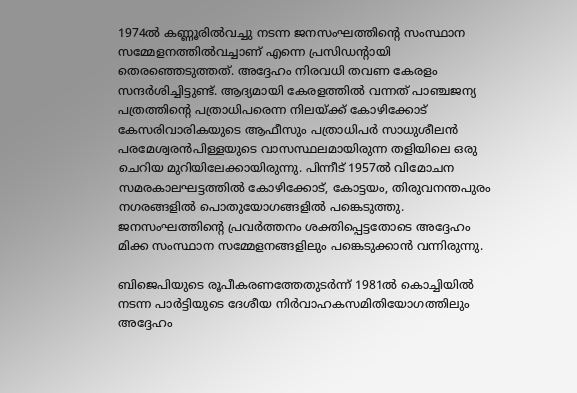1974ല്‍ കണ്ണൂരില്‍വച്ചു നടന്ന ജനസംഘത്തിന്റെ സംസ്ഥാന സമ്മേളനത്തില്‍വച്ചാണ് എന്നെ പ്രസിഡന്റായി തെരഞ്ഞെടുത്തത്. അദ്ദേഹം നിരവധി തവണ കേരളം സന്ദര്‍ശിച്ചിട്ടുണ്ട്. ആദ്യമായി കേരളത്തില്‍ വന്നത് പാഞ്ചജന്യ പത്രത്തിന്റെ പത്രാധിപരെന്ന നിലയ്‌ക്ക് കോഴിക്കോട് കേസരിവാരികയുടെ ആഫീസും പത്രാധിപര്‍ സാധുശീലന്‍ പരമേശ്വരന്‍പിള്ളയുടെ വാസസ്ഥലമായിരുന്ന തളിയിലെ ഒരു ചെറിയ മുറിയിലേക്കായിരുന്നു. പിന്നീട് 1957ല്‍ വിമോചന സമരകാലഘട്ടത്തില്‍ കോഴിക്കോട്, കോട്ടയം, തിരുവനന്തപുരം നഗരങ്ങളില്‍ പൊതുയോഗങ്ങളില്‍ പങ്കെടുത്തു. ജനസംഘത്തിന്റെ പ്രവര്‍ത്തനം ശക്തിപ്പെട്ടതോടെ അദ്ദേഹം മിക്ക സംസ്ഥാന സമ്മേളനങ്ങളിലും പങ്കെടുക്കാന്‍ വന്നിരുന്നു.

ബിജെപിയുടെ രൂപീകരണത്തേതുടര്‍ന്ന് 1981ല്‍ കൊച്ചിയില്‍ നടന്ന പാര്‍ട്ടിയുടെ ദേശീയ നിര്‍വാഹകസമിതിയോഗത്തിലും അദ്ദേഹം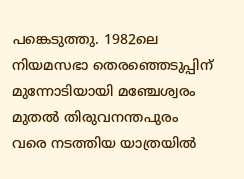പങ്കെടുത്തു. 1982ലെ നിയമസഭാ തെരഞ്ഞെടുപ്പിന് മുന്നോടിയായി മഞ്ചേശ്വരം മുതല്‍ തിരുവനന്തപുരം വരെ നടത്തിയ യാത്രയില്‍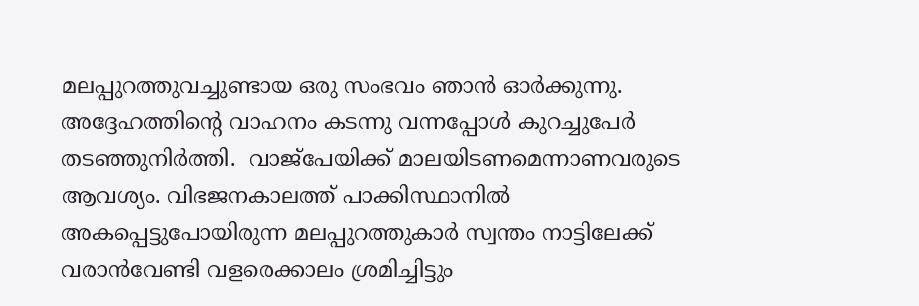മലപ്പുറത്തുവച്ചുണ്ടായ ഒരു സംഭവം ഞാന്‍ ഓര്‍ക്കുന്നു. അദ്ദേഹത്തിന്റെ വാഹനം കടന്നു വന്നപ്പോള്‍ കുറച്ചുപേര്‍ തടഞ്ഞുനിര്‍ത്തി.  വാജ്‌പേയിക്ക് മാലയിടണമെന്നാണവരുടെ ആവശ്യം. വിഭജനകാലത്ത് പാക്കിസ്ഥാനില്‍ അകപ്പെട്ടുപോയിരുന്ന മലപ്പുറത്തുകാര്‍ സ്വന്തം നാട്ടിലേക്ക് വരാന്‍വേണ്ടി വളരെക്കാലം ശ്രമിച്ചിട്ടും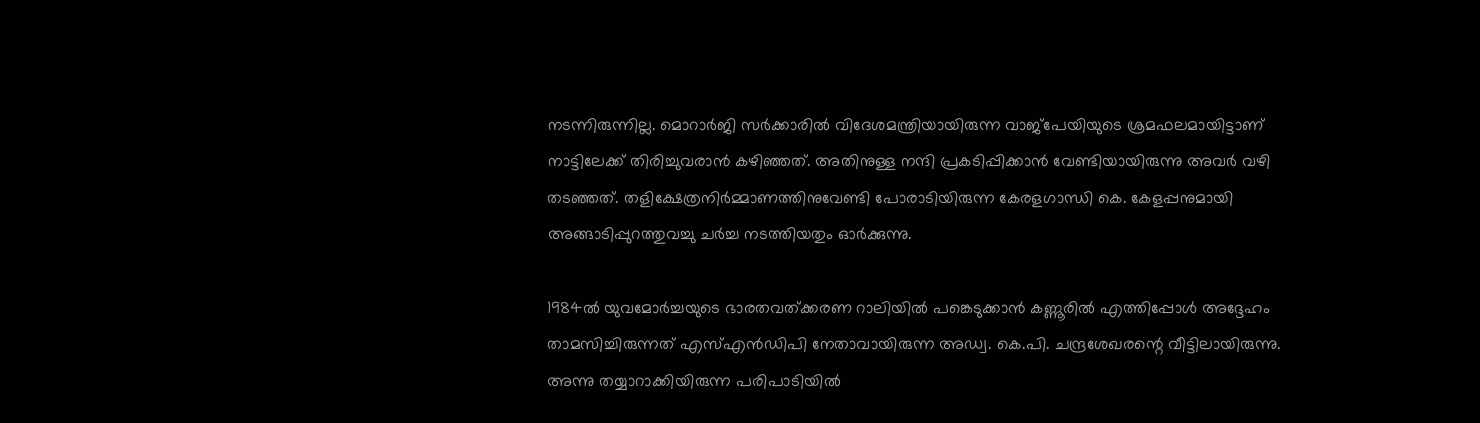നടന്നിരുന്നില്ല. മൊറാര്‍ജി സര്‍ക്കാരില്‍ വിദേശമന്ത്രിയായിരുന്ന വാജ്‌പേയിയുടെ ശ്രമഫലമായിട്ടാണ് നാട്ടിലേക്ക് തിരിച്ചുവരാന്‍ കഴിഞ്ഞത്. അതിനുള്ള നന്ദി പ്രകടിപ്പിക്കാന്‍ വേണ്ടിയായിരുന്നു അവര്‍ വഴി തടഞ്ഞത്. തളിക്ഷേത്രനിര്‍മ്മാണത്തിനുവേണ്ടി പോരാടിയിരുന്ന കേരളഗാന്ധി കെ. കേളപ്പനുമായി അങ്ങാടിപ്പുറത്തുവച്ചു ചര്‍ച്ച നടത്തിയതും ഓര്‍ക്കുന്നു.

1984ല്‍ യുവമോര്‍ച്ചയുടെ ഭാരതവത്ക്കരണ റാലിയില്‍ പങ്കെടുക്കാന്‍ കണ്ണൂരില്‍ എത്തിപ്പോള്‍ അദ്ദേഹം താമസിച്ചിരുന്നത് എസ്എന്‍ഡിപി നേതാവായിരുന്ന അഡ്വ. കെ.പി. ചന്ദ്രശേഖരന്റെ വീട്ടിലായിരുന്നു. അന്നു തയ്യാറാക്കിയിരുന്ന പരിപാടിയില്‍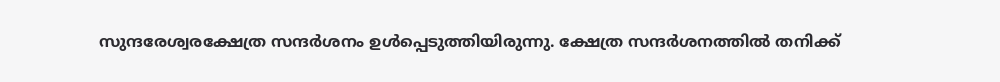സുന്ദരേശ്വരക്ഷേത്ര സന്ദര്‍ശനം ഉള്‍പ്പെടുത്തിയിരുന്നു. ക്ഷേത്ര സന്ദര്‍ശനത്തില്‍ തനിക്ക്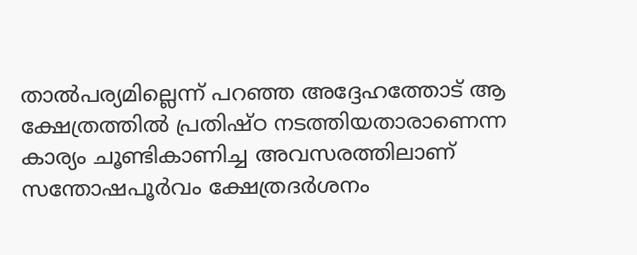താല്‍പര്യമില്ലെന്ന് പറഞ്ഞ അദ്ദേഹത്തോട് ആ ക്ഷേത്രത്തില്‍ പ്രതിഷ്ഠ നടത്തിയതാരാണെന്ന കാര്യം ചൂണ്ടികാണിച്ച അവസരത്തിലാണ് സന്തോഷപൂര്‍വം ക്ഷേത്രദര്‍ശനം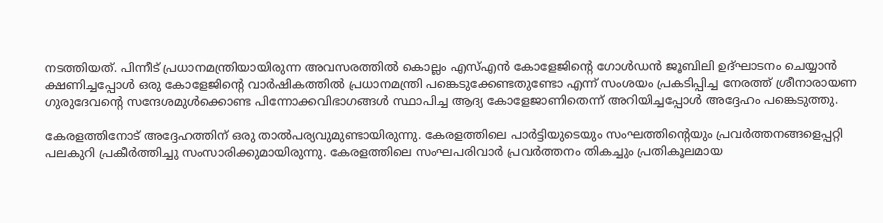നടത്തിയത്. പിന്നീട് പ്രധാനമന്ത്രിയായിരുന്ന അവസരത്തില്‍ കൊല്ലം എസ്എന്‍ കോളേജിന്റെ ഗോള്‍ഡന്‍ ജൂബിലി ഉദ്ഘാടനം ചെയ്യാന്‍ ക്ഷണിച്ചപ്പോള്‍ ഒരു കോളേജിന്റെ വാര്‍ഷികത്തില്‍ പ്രധാനമന്ത്രി പങ്കെടുക്കേണ്ടതുണ്ടോ എന്ന് സംശയം പ്രകടിപ്പിച്ച നേരത്ത് ശ്രീനാരായണ ഗുരുദേവന്റെ സന്ദേശമുള്‍ക്കൊണ്ട പിന്നോക്കവിഭാഗങ്ങള്‍ സ്ഥാപിച്ച ആദ്യ കോളേജാണിതെന്ന് അറിയിച്ചപ്പോള്‍ അദ്ദേഹം പങ്കെടുത്തു.

കേരളത്തിനോട് അദ്ദേഹത്തിന് ഒരു താല്‍പര്യവുമുണ്ടായിരുന്നു. കേരളത്തിലെ പാര്‍ട്ടിയുടെയും സംഘത്തിന്റെയും പ്രവര്‍ത്തനങ്ങളെപ്പറ്റി പലകുറി പ്രകീര്‍ത്തിച്ചു സംസാരിക്കുമായിരുന്നു. കേരളത്തിലെ സംഘപരിവാര്‍ പ്രവര്‍ത്തനം തികച്ചും പ്രതികൂലമായ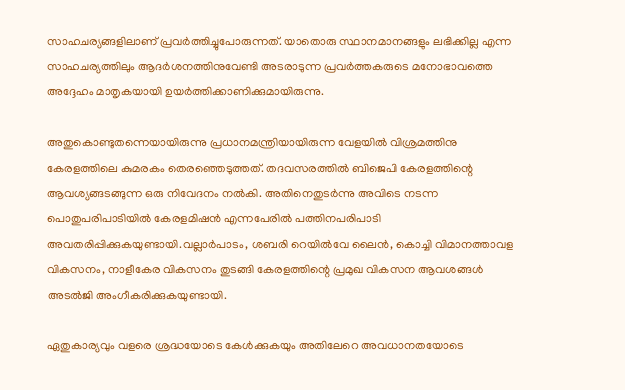സാഹചര്യങ്ങളിലാണ് പ്രവര്‍ത്തിച്ചുപോരുന്നത്. യാതൊരു സ്ഥാനമാനങ്ങളും ലഭിക്കില്ല എന്ന സാഹചര്യത്തിലും ആദര്‍ശനത്തിനുവേണ്ടി അടരാടുന്ന പ്രവര്‍ത്തകരുടെ മനോഭാവത്തെ അദ്ദേഹം മാതൃകയായി ഉയര്‍ത്തിക്കാണിക്കുമായിരുന്നു.

അതുകൊണ്ടുതന്നെയായിരുന്നു പ്രധാനമന്ത്രിയായിരുന്ന വേളയില്‍ വിശ്രമത്തിനു കേരളത്തിലെ കുമരകം തെരഞ്ഞെടുത്തത്. തദവസരത്തില്‍ ബിജെപി കേരളത്തിന്റെ ആവശ്യങ്ങടങ്ങുന്ന ഒരു നിവേദനം നല്‍കി. അതിനെതുടര്‍ന്നു അവിടെ നടന്ന പൊതുപരിപാടിയില്‍ കേരളമിഷന്‍ എന്നപേരില്‍ പത്തിനപരിപാടി അവതരിപ്പിക്കുകയുണ്ടായി.വല്ലാര്‍പാടം, ശബരി റെയില്‍വേ ലൈന്‍, കൊച്ചി വിമാനത്താവള വികസനം, നാളീകേര വികസനം തുടങ്ങി കേരളത്തിന്റെ പ്രമുഖ വികസന ആവശങ്ങള്‍ അടല്‍ജി അംഗീകരിക്കുകയുണ്ടായി.

ഏതുകാര്യവും വളരെ ശ്രദ്ധയോടെ കേള്‍ക്കുകയും അതിലേറെ അവധാനതയോടെ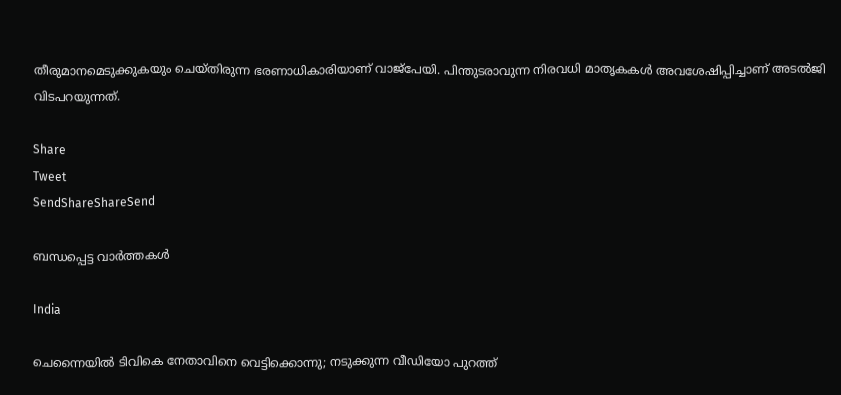തീരുമാനമെടുക്കുകയും ചെയ്തിരുന്ന ഭരണാധികാരിയാണ് വാജ്‌പേയി. പിന്തുടരാവുന്ന നിരവധി മാതൃകകള്‍ അവശേഷിപ്പിച്ചാണ് അടല്‍ജി വിടപറയുന്നത്.

Share
Tweet
SendShareShareSend

ബന്ധപ്പെട്ട വാര്‍ത്തകള്‍

India

ചെന്നൈയില്‍ ടിവികെ നേതാവിനെ വെട്ടിക്കൊന്നു; നടുക്കുന്ന വീഡിയോ പുറത്ത്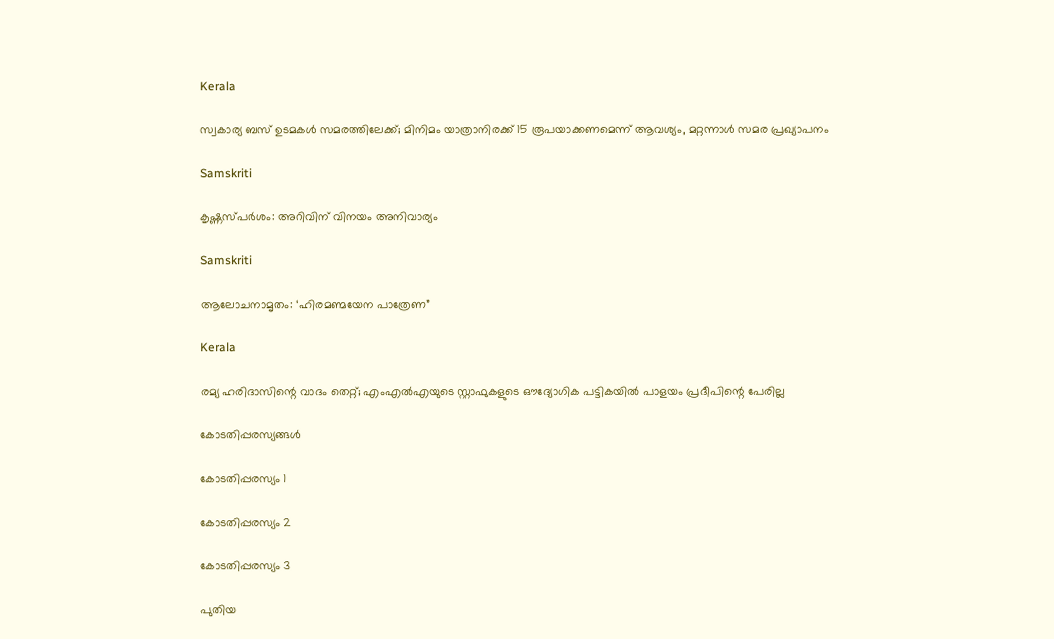Kerala

സ്വകാര്യ ബസ് ഉടമകൾ സമരത്തിലേക്ക്; മിനിമം യാത്രാനിരക്ക് 15 രൂപയാക്കണമെന്ന് ആവശ്യം, മറ്റന്നാൾ സമര പ്രഖ്യാപനം

Samskriti

കൃഷ്ണസ്പര്‍ശം: അറിവിന് വിനയം അനിവാര്യം

Samskriti

ആലോചനാമൃതം: ‘ഹിരമണ്മയേന പാത്രേണ”

Kerala

രമ്യ ഹരിദാസിന്റെ വാദം തെറ്റ്; എംഎല്‍എയുടെ സ്റ്റാഫുകളുടെ ഔദ്യോഗിക പട്ടികയില്‍ പാളയം പ്രദീപിന്റെ പേരില്ല

കോടതിപ്പരസ്യങ്ങള്‍

കോടതിപ്പരസ്യം 1

കോടതിപ്പരസ്യം 2

കോടതിപ്പരസ്യം 3

പുതിയ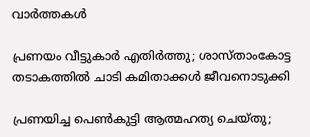വാര്‍ത്തകള്‍

പ്രണയം വീട്ടുകാർ എതിർത്തു; ശാസ്താംകോട്ട തടാകത്തിൽ ചാടി കമിതാക്കൾ ജീവനൊടുക്കി

പ്രണയിച്ച പെൺകുട്ടി ആത്മഹത്യ ചെയ്തു;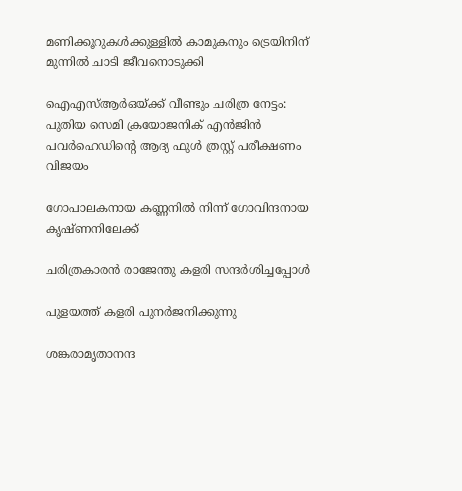മണിക്കൂറുകൾക്കുള്ളിൽ കാമുകനും ട്രെയിനിന് മുന്നിൽ ചാടി ജീവനൊടുക്കി

ഐഎസ്ആർഒയ്‌ക്ക് വീണ്ടും ചരിത്ര നേട്ടം: പുതിയ സെമി ക്രയോജനിക് എൻജിൻ പവർഹെഡിന്റെ ആദ്യ ഫുൾ ത്രസ്റ്റ് പരീക്ഷണം വിജയം

ഗോപാലകനായ കണ്ണനില്‍ നിന്ന് ഗോവിന്ദനായ കൃഷ്ണനിലേക്ക്

ചരിത്രകാരന്‍ രാജേന്തു കളരി സന്ദര്‍ശിച്ചപ്പോള്‍

പുളയത്ത് കളരി പുനര്‍ജനിക്കുന്നു

ശങ്കരാമൃതാനന്ദ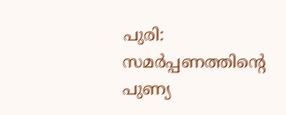പുരി: സമര്‍പ്പണത്തിന്റെ പുണ്യ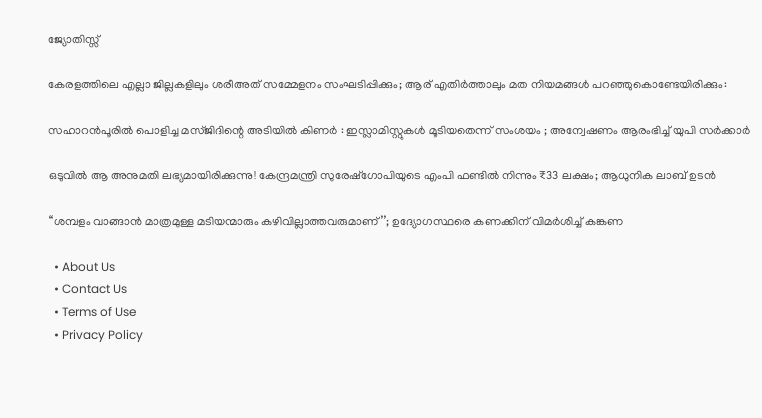ജ്യോതിസ്സ്

കേരളത്തിലെ എല്ലാ ജില്ലകളിലും ശരീഅത് സമ്മേളനം സംഘടിപ്പിക്കും; ആര് എതിർത്താലും മത നിയമങ്ങൾ പറഞ്ഞുകൊണ്ടേയിരിക്കും:

സഹാറൻപൂരിൽ പൊളിച്ച മസ്ജിദിന്റെ അടിയിൽ കിണർ : ഇസ്ലാമിസ്റ്റുകൾ മൂടിയതെന്ന് സംശയം ; അന്വേഷണം ആരംഭിച്ച് യുപി സർക്കാർ

ഒടുവിൽ ആ അനുമതി ലഭ്യമായിരിക്കുന്നു! കേന്ദ്രമന്ത്രി സുരേഷ്‌ഗോപിയുടെ എംപി ഫണ്ടില്‍ നിന്നും ₹33 ലക്ഷം; ആധുനിക ലാബ് ഉടന്‍

‘‘ശമ്പളം വാങ്ങാൻ മാത്രമുള്ള മടിയന്മാരും കഴിവില്ലാത്തവരുമാണ്’’; ഉദ്യോഗസ്ഥരെ കണക്കിന് വിമർശിച്ച് കങ്കണ

  • About Us
  • Contact Us
  • Terms of Use
  • Privacy Policy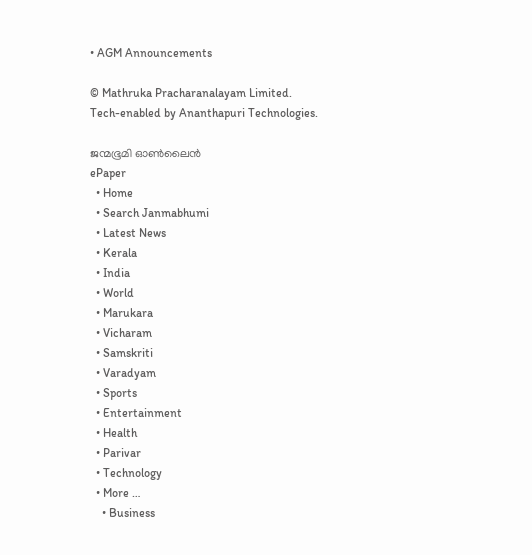• AGM Announcements

© Mathruka Pracharanalayam Limited.
Tech-enabled by Ananthapuri Technologies.

ജന്മഭൂമി ഓണ്‍ലൈന്‍
ePaper
  • Home
  • Search Janmabhumi
  • Latest News
  • Kerala
  • India
  • World
  • Marukara
  • Vicharam
  • Samskriti
  • Varadyam
  • Sports
  • Entertainment
  • Health
  • Parivar
  • Technology
  • More …
    • Business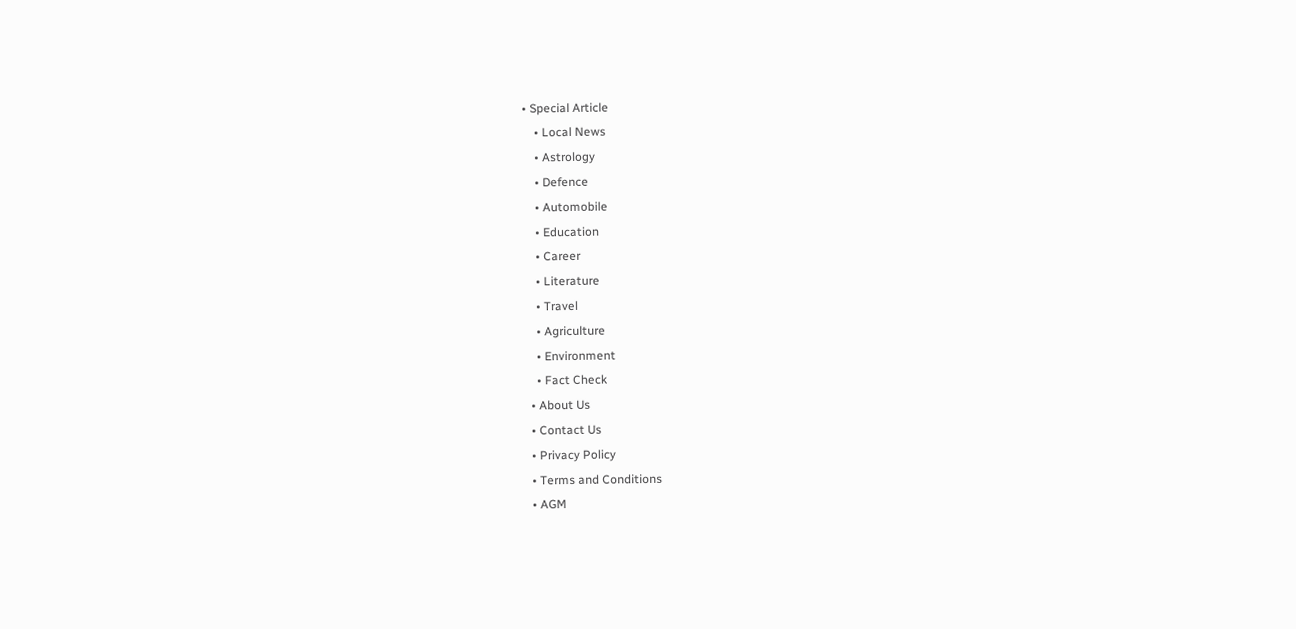• Special Article
    • Local News
    • Astrology
    • Defence
    • Automobile
    • Education
    • Career
    • Literature
    • Travel
    • Agriculture
    • Environment
    • Fact Check
  • About Us
  • Contact Us
  • Privacy Policy
  • Terms and Conditions
  • AGM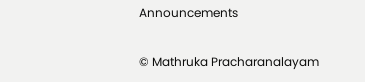Announcements

© Mathruka Pracharanalayam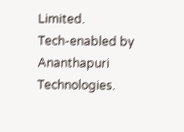Limited.
Tech-enabled by Ananthapuri Technologies.